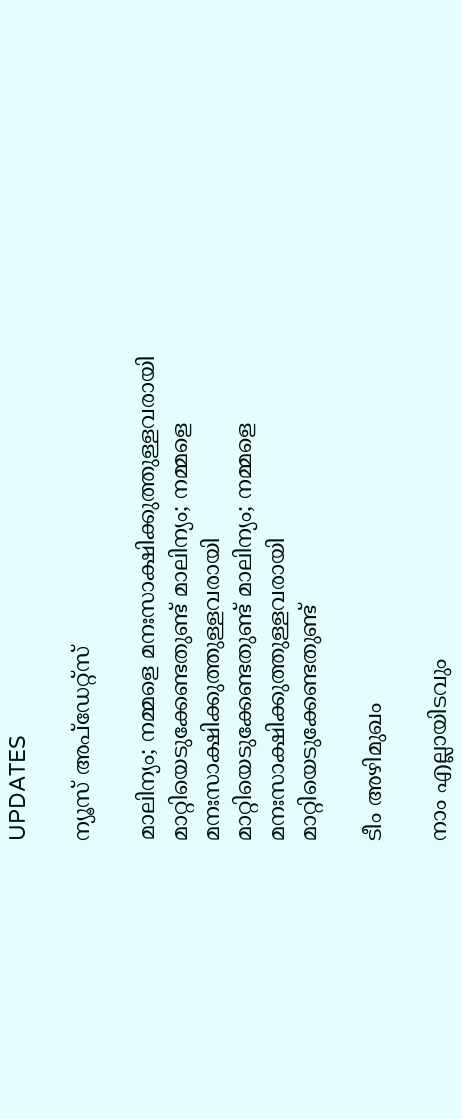UPDATES

ന്യൂസ് അപ്ഡേറ്റ്സ്

മാലിന്യം; നമ്മളെ മനഃസാക്ഷിക്കുത്തുള്ളവരായി മാറ്റിയെടുക്കേണ്ടതുണ്ട് മാലിന്യം; നമ്മളെ മനഃസാക്ഷിക്കുത്തുള്ളവരായി മാറ്റിയെടുക്കേണ്ടതുണ്ട് മാലിന്യം; നമ്മളെ മനഃസാക്ഷിക്കുത്തുള്ളവരായി മാറ്റിയെടുക്കേണ്ടതുണ്ട്

ടീം അഴിമുഖം

നാം എല്ലായിടവും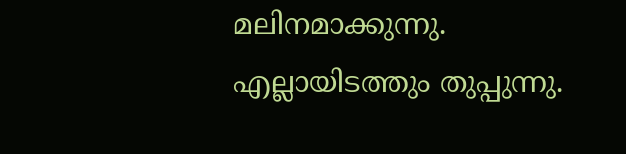മലിനമാക്കുന്നു. എല്ലായിടത്തും തുപ്പുന്നു.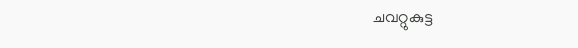ചവറ്റുകുട്ട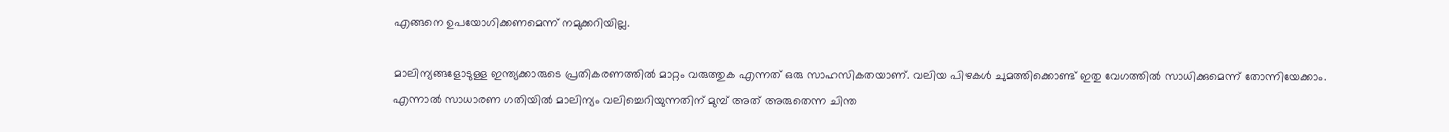എങ്ങനെ ഉപയോഗിക്കണമെന്ന് നമുക്കറിയില്ല.

മാലിന്യങ്ങളോടുള്ള ഇന്ത്യക്കാരുടെ പ്രതികരണത്തില്‍ മാറ്റം വരുത്തുക എന്നത് ഒരു സാഹസികതയാണ്. വലിയ പിഴകള്‍ ചുമത്തിക്കൊണ്ട് ഇതു വേഗത്തില്‍ സാധിക്കുമെന്ന് തോന്നിയേക്കാം. എന്നാല്‍ സാധാരണ ഗതിയില്‍ മാലിന്യം വലിച്ചെറിയുന്നതിന് മുമ്പ് അത് അരുതെന്ന ചിന്ത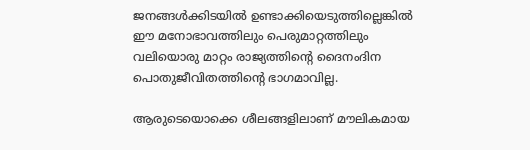ജനങ്ങള്‍ക്കിടയില്‍ ഉണ്ടാക്കിയെടുത്തില്ലെങ്കില്‍ ഈ മനോഭാവത്തിലും പെരുമാറ്റത്തിലും വലിയൊരു മാറ്റം രാജ്യത്തിന്റെ ദൈനംദിന പൊതുജീവിതത്തിന്റെ ഭാഗമാവില്ല.

ആരുടെയൊക്കെ ശീലങ്ങളിലാണ് മൗലികമായ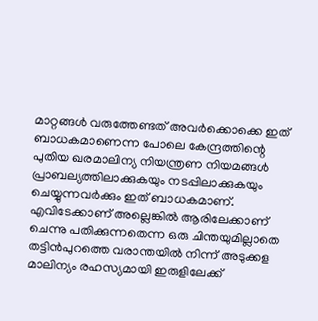മാറ്റങ്ങള്‍ വരുത്തേണ്ടത് അവര്‍ക്കൊക്കെ ഇത് ബാധകമാണെന്ന പോലെ കേന്ദ്രത്തിന്റെ പുതിയ ഖരമാലിന്യ നിയന്ത്രണ നിയമങ്ങള്‍ പ്രാബല്യത്തിലാക്കുകയും നടപ്പിലാക്കുകയും ചെയ്യുന്നവര്‍ക്കും ഇത് ബാധകമാണ്. എവിടേക്കാണ് അല്ലെങ്കില്‍ ആരിലേക്കാണ് ചെന്നു പതിക്കുന്നതെന്ന ഒരു ചിന്തയുമില്ലാതെ തട്ടിന്‍പുറത്തെ വരാന്തയില്‍ നിന്ന് അടുക്കള മാലിന്യം രഹസ്യമായി ഇരുളിലേക്ക്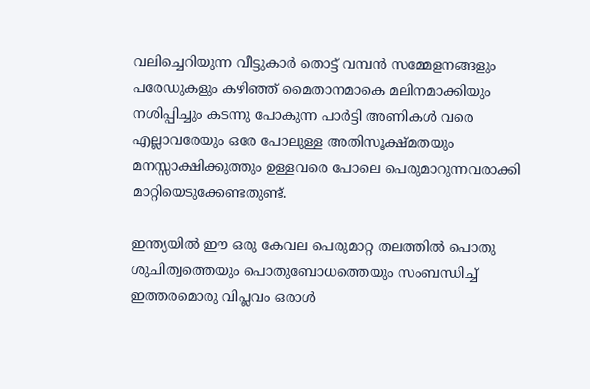വലിച്ചെറിയുന്ന വീട്ടുകാര്‍ തൊട്ട് വമ്പന്‍ സമ്മേളനങ്ങളും പരേഡുകളും കഴിഞ്ഞ് മൈതാനമാകെ മലിനമാക്കിയും നശിപ്പിച്ചും കടന്നു പോകുന്ന പാര്‍ട്ടി അണികള്‍ വരെ എല്ലാവരേയും ഒരേ പോലുള്ള അതിസൂക്ഷ്മതയും മനസ്സാക്ഷിക്കുത്തും ഉള്ളവരെ പോലെ പെരുമാറുന്നവരാക്കി മാറ്റിയെടുക്കേണ്ടതുണ്ട്.

ഇന്ത്യയില്‍ ഈ ഒരു കേവല പെരുമാറ്റ തലത്തില്‍ പൊതു ശുചിത്വത്തെയും പൊതുബോധത്തെയും സംബന്ധിച്ച് ഇത്തരമൊരു വിപ്ലവം ഒരാള്‍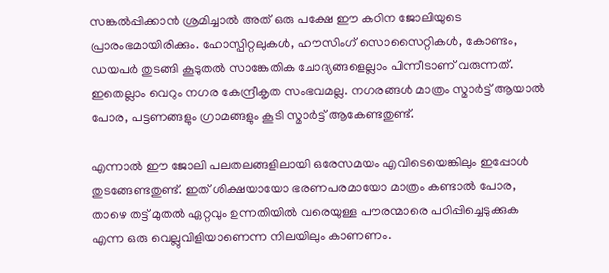സങ്കല്‍പ്പിക്കാന്‍ ശ്രമിച്ചാല്‍ അത് ഒരു പക്ഷേ ഈ കഠിന ജോലിയുടെ പ്രാരംഭമായിരിക്കും. ഹോസ്പിറ്റലുകള്‍, ഹൗസിംഗ് സൊസൈറ്റികള്‍, കോണ്ടം, ഡയപര്‍ തുടങ്ങി കൂടുതല്‍ സാങ്കേതിക ചോദ്യങ്ങളെല്ലാം പിന്നീടാണ് വരുന്നത്. ഇതെല്ലാം വെറും നഗര കേന്ദ്രീകൃത സംഭവമല്ല. നഗരങ്ങള്‍ മാത്രം സ്മാര്‍ട്ട് ആയാല്‍ പോര, പട്ടണങ്ങളും ഗ്രാമങ്ങളും കൂടി സ്മാര്‍ട്ട് ആകേണ്ടതുണ്ട്.

എന്നാല്‍ ഈ ജോലി പലതലങ്ങളിലായി ഒരേസമയം എവിടെയെങ്കിലും ഇപ്പോള്‍ തുടങ്ങേണ്ടതുണ്ട്. ഇത് ശിക്ഷയായോ ഭരണപരമായോ മാത്രം കണ്ടാല്‍ പോര, താഴെ തട്ട് മുതല്‍ ഏറ്റവും ഉന്നതിയില്‍ വരെയുള്ള പൗരന്മാരെ പഠിപ്പിച്ചെടുക്കുക എന്ന ഒരു വെല്ലുവിളിയാണെന്ന നിലയിലും കാണണം.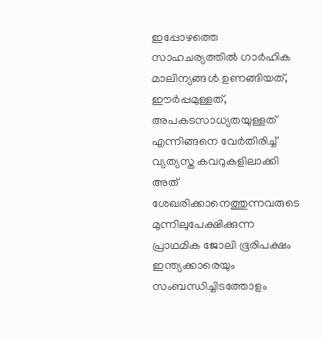ഇപ്പോഴത്തെ സാഹചര്യത്തില്‍ ഗാര്‍ഹിക മാലിന്യങ്ങള്‍ ഉണങ്ങിയത്, ഈര്‍പ്പമുള്ളത്, അപകടസാധ്യതയുള്ളത് എന്നിങ്ങനെ വേര്‍തിരിച്ച് വ്യത്യസ്ത കവറുകളിലാക്കി അത് ശേഖരിക്കാനെത്തുന്നവരുടെ മുന്നിലുപേക്ഷിക്കുന്ന പ്രാഥമിക ജോലി ഭൂരിപക്ഷം ഇന്ത്യക്കാരെയും സംബന്ധിച്ചിടത്തോളം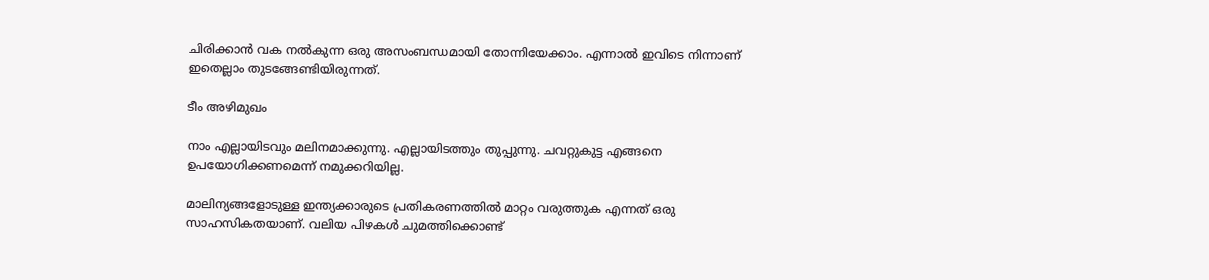ചിരിക്കാന്‍ വക നല്‍കുന്ന ഒരു അസംബന്ധമായി തോന്നിയേക്കാം. എന്നാല്‍ ഇവിടെ നിന്നാണ് ഇതെല്ലാം തുടങ്ങേണ്ടിയിരുന്നത്.

ടീം അഴിമുഖം

നാം എല്ലായിടവും മലിനമാക്കുന്നു. എല്ലായിടത്തും തുപ്പുന്നു. ചവറ്റുകുട്ട എങ്ങനെ ഉപയോഗിക്കണമെന്ന് നമുക്കറിയില്ല.

മാലിന്യങ്ങളോടുള്ള ഇന്ത്യക്കാരുടെ പ്രതികരണത്തില്‍ മാറ്റം വരുത്തുക എന്നത് ഒരു സാഹസികതയാണ്. വലിയ പിഴകള്‍ ചുമത്തിക്കൊണ്ട്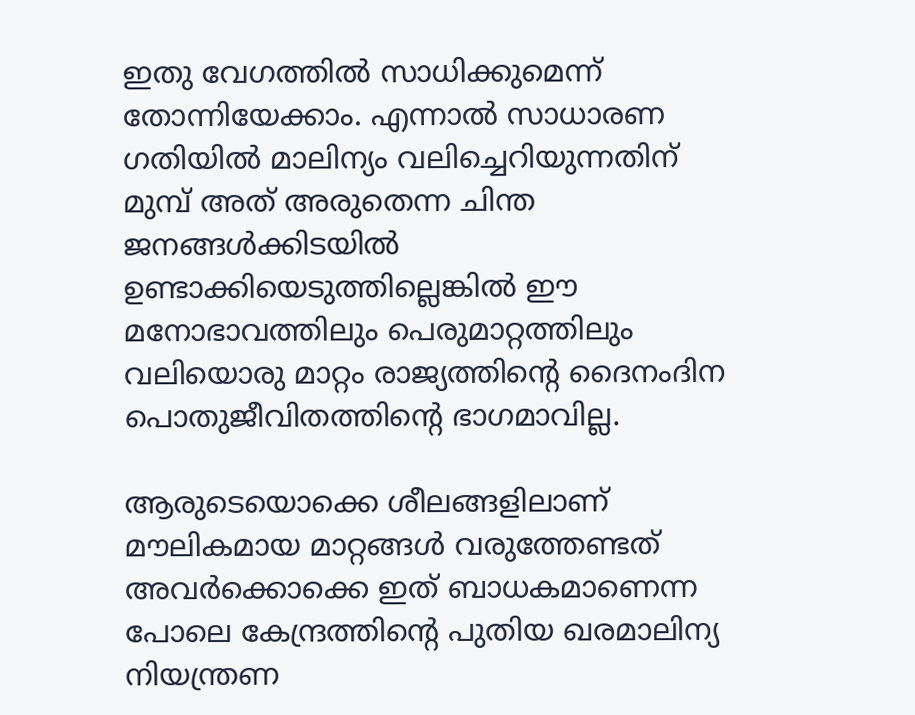ഇതു വേഗത്തില്‍ സാധിക്കുമെന്ന് തോന്നിയേക്കാം. എന്നാല്‍ സാധാരണ ഗതിയില്‍ മാലിന്യം വലിച്ചെറിയുന്നതിന് മുമ്പ് അത് അരുതെന്ന ചിന്ത ജനങ്ങള്‍ക്കിടയില്‍ ഉണ്ടാക്കിയെടുത്തില്ലെങ്കില്‍ ഈ മനോഭാവത്തിലും പെരുമാറ്റത്തിലും വലിയൊരു മാറ്റം രാജ്യത്തിന്റെ ദൈനംദിന പൊതുജീവിതത്തിന്റെ ഭാഗമാവില്ല.

ആരുടെയൊക്കെ ശീലങ്ങളിലാണ് മൗലികമായ മാറ്റങ്ങള്‍ വരുത്തേണ്ടത് അവര്‍ക്കൊക്കെ ഇത് ബാധകമാണെന്ന പോലെ കേന്ദ്രത്തിന്റെ പുതിയ ഖരമാലിന്യ നിയന്ത്രണ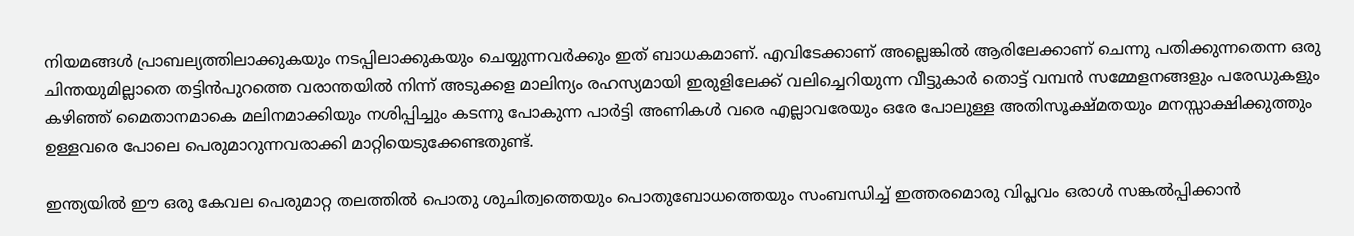നിയമങ്ങള്‍ പ്രാബല്യത്തിലാക്കുകയും നടപ്പിലാക്കുകയും ചെയ്യുന്നവര്‍ക്കും ഇത് ബാധകമാണ്. എവിടേക്കാണ് അല്ലെങ്കില്‍ ആരിലേക്കാണ് ചെന്നു പതിക്കുന്നതെന്ന ഒരു ചിന്തയുമില്ലാതെ തട്ടിന്‍പുറത്തെ വരാന്തയില്‍ നിന്ന് അടുക്കള മാലിന്യം രഹസ്യമായി ഇരുളിലേക്ക് വലിച്ചെറിയുന്ന വീട്ടുകാര്‍ തൊട്ട് വമ്പന്‍ സമ്മേളനങ്ങളും പരേഡുകളും കഴിഞ്ഞ് മൈതാനമാകെ മലിനമാക്കിയും നശിപ്പിച്ചും കടന്നു പോകുന്ന പാര്‍ട്ടി അണികള്‍ വരെ എല്ലാവരേയും ഒരേ പോലുള്ള അതിസൂക്ഷ്മതയും മനസ്സാക്ഷിക്കുത്തും ഉള്ളവരെ പോലെ പെരുമാറുന്നവരാക്കി മാറ്റിയെടുക്കേണ്ടതുണ്ട്.

ഇന്ത്യയില്‍ ഈ ഒരു കേവല പെരുമാറ്റ തലത്തില്‍ പൊതു ശുചിത്വത്തെയും പൊതുബോധത്തെയും സംബന്ധിച്ച് ഇത്തരമൊരു വിപ്ലവം ഒരാള്‍ സങ്കല്‍പ്പിക്കാന്‍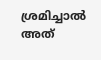ശ്രമിച്ചാല്‍ അത്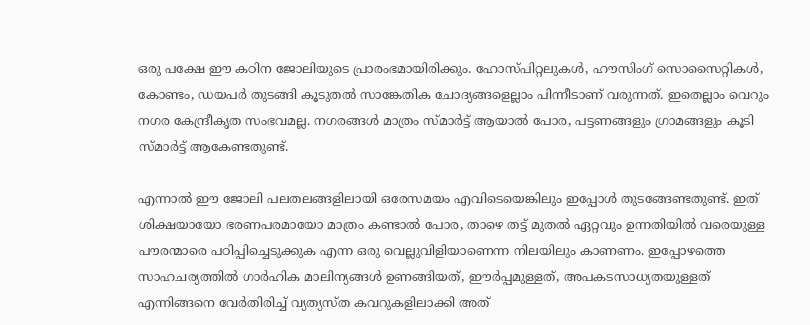ഒരു പക്ഷേ ഈ കഠിന ജോലിയുടെ പ്രാരംഭമായിരിക്കും. ഹോസ്പിറ്റലുകള്‍, ഹൗസിംഗ് സൊസൈറ്റികള്‍, കോണ്ടം, ഡയപര്‍ തുടങ്ങി കൂടുതല്‍ സാങ്കേതിക ചോദ്യങ്ങളെല്ലാം പിന്നീടാണ് വരുന്നത്. ഇതെല്ലാം വെറും നഗര കേന്ദ്രീകൃത സംഭവമല്ല. നഗരങ്ങള്‍ മാത്രം സ്മാര്‍ട്ട് ആയാല്‍ പോര, പട്ടണങ്ങളും ഗ്രാമങ്ങളും കൂടി സ്മാര്‍ട്ട് ആകേണ്ടതുണ്ട്.

എന്നാല്‍ ഈ ജോലി പലതലങ്ങളിലായി ഒരേസമയം എവിടെയെങ്കിലും ഇപ്പോള്‍ തുടങ്ങേണ്ടതുണ്ട്. ഇത് ശിക്ഷയായോ ഭരണപരമായോ മാത്രം കണ്ടാല്‍ പോര, താഴെ തട്ട് മുതല്‍ ഏറ്റവും ഉന്നതിയില്‍ വരെയുള്ള പൗരന്മാരെ പഠിപ്പിച്ചെടുക്കുക എന്ന ഒരു വെല്ലുവിളിയാണെന്ന നിലയിലും കാണണം. ഇപ്പോഴത്തെ സാഹചര്യത്തില്‍ ഗാര്‍ഹിക മാലിന്യങ്ങള്‍ ഉണങ്ങിയത്, ഈര്‍പ്പമുള്ളത്, അപകടസാധ്യതയുള്ളത് എന്നിങ്ങനെ വേര്‍തിരിച്ച് വ്യത്യസ്ത കവറുകളിലാക്കി അത്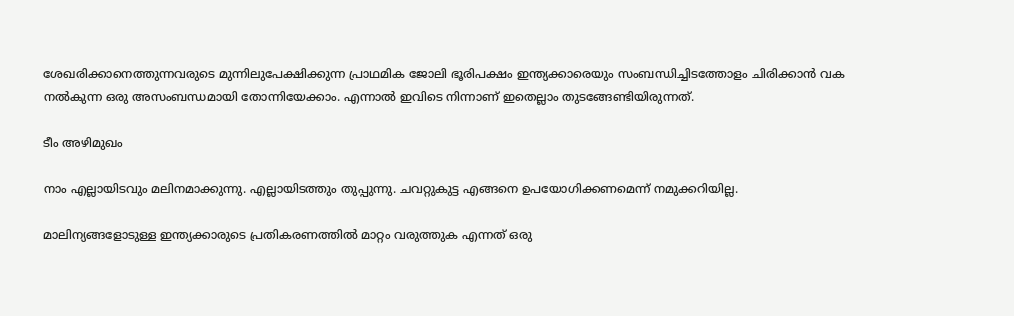ശേഖരിക്കാനെത്തുന്നവരുടെ മുന്നിലുപേക്ഷിക്കുന്ന പ്രാഥമിക ജോലി ഭൂരിപക്ഷം ഇന്ത്യക്കാരെയും സംബന്ധിച്ചിടത്തോളം ചിരിക്കാന്‍ വക നല്‍കുന്ന ഒരു അസംബന്ധമായി തോന്നിയേക്കാം. എന്നാല്‍ ഇവിടെ നിന്നാണ് ഇതെല്ലാം തുടങ്ങേണ്ടിയിരുന്നത്.

ടീം അഴിമുഖം

നാം എല്ലായിടവും മലിനമാക്കുന്നു. എല്ലായിടത്തും തുപ്പുന്നു. ചവറ്റുകുട്ട എങ്ങനെ ഉപയോഗിക്കണമെന്ന് നമുക്കറിയില്ല.

മാലിന്യങ്ങളോടുള്ള ഇന്ത്യക്കാരുടെ പ്രതികരണത്തില്‍ മാറ്റം വരുത്തുക എന്നത് ഒരു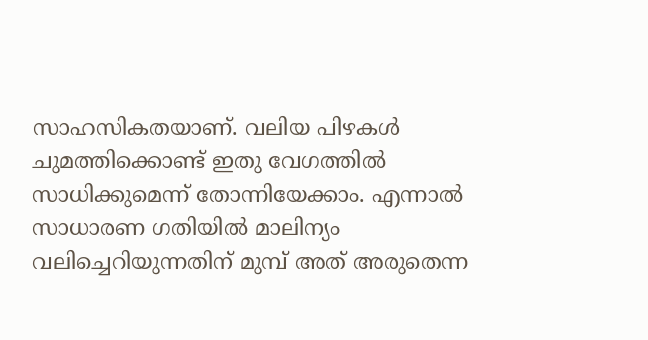സാഹസികതയാണ്. വലിയ പിഴകള്‍ ചുമത്തിക്കൊണ്ട് ഇതു വേഗത്തില്‍ സാധിക്കുമെന്ന് തോന്നിയേക്കാം. എന്നാല്‍ സാധാരണ ഗതിയില്‍ മാലിന്യം വലിച്ചെറിയുന്നതിന് മുമ്പ് അത് അരുതെന്ന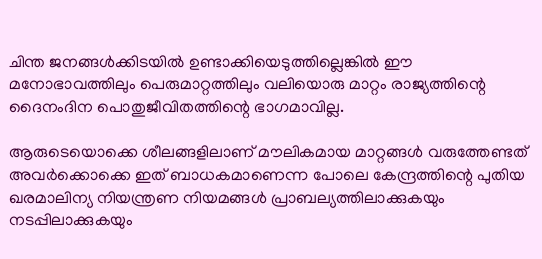ചിന്ത ജനങ്ങള്‍ക്കിടയില്‍ ഉണ്ടാക്കിയെടുത്തില്ലെങ്കില്‍ ഈ മനോഭാവത്തിലും പെരുമാറ്റത്തിലും വലിയൊരു മാറ്റം രാജ്യത്തിന്റെ ദൈനംദിന പൊതുജീവിതത്തിന്റെ ഭാഗമാവില്ല.

ആരുടെയൊക്കെ ശീലങ്ങളിലാണ് മൗലികമായ മാറ്റങ്ങള്‍ വരുത്തേണ്ടത് അവര്‍ക്കൊക്കെ ഇത് ബാധകമാണെന്ന പോലെ കേന്ദ്രത്തിന്റെ പുതിയ ഖരമാലിന്യ നിയന്ത്രണ നിയമങ്ങള്‍ പ്രാബല്യത്തിലാക്കുകയും നടപ്പിലാക്കുകയും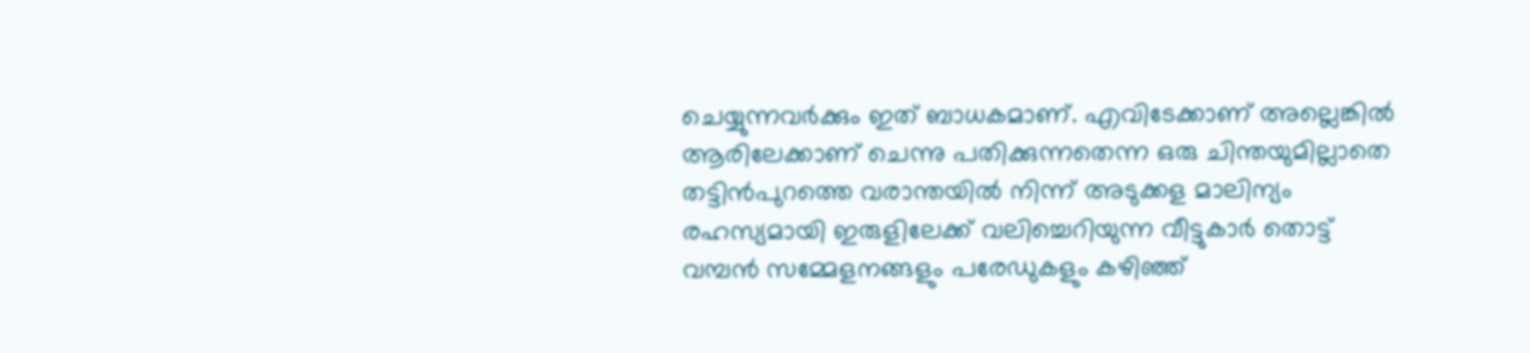ചെയ്യുന്നവര്‍ക്കും ഇത് ബാധകമാണ്. എവിടേക്കാണ് അല്ലെങ്കില്‍ ആരിലേക്കാണ് ചെന്നു പതിക്കുന്നതെന്ന ഒരു ചിന്തയുമില്ലാതെ തട്ടിന്‍പുറത്തെ വരാന്തയില്‍ നിന്ന് അടുക്കള മാലിന്യം രഹസ്യമായി ഇരുളിലേക്ക് വലിച്ചെറിയുന്ന വീട്ടുകാര്‍ തൊട്ട് വമ്പന്‍ സമ്മേളനങ്ങളും പരേഡുകളും കഴിഞ്ഞ്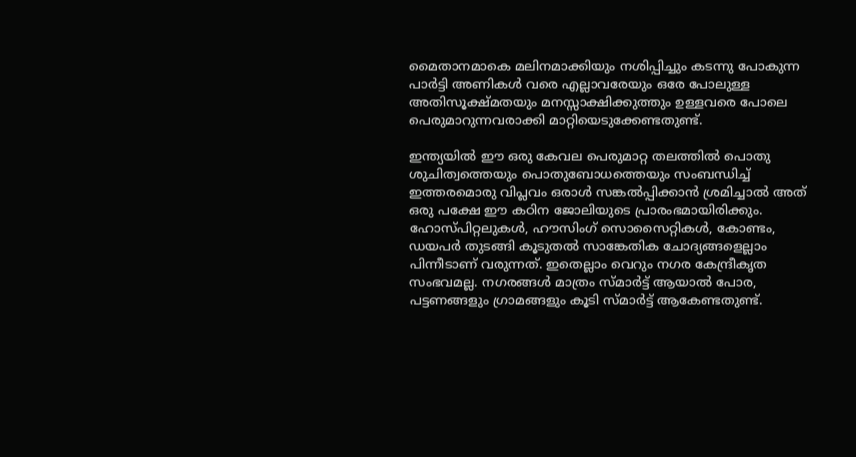മൈതാനമാകെ മലിനമാക്കിയും നശിപ്പിച്ചും കടന്നു പോകുന്ന പാര്‍ട്ടി അണികള്‍ വരെ എല്ലാവരേയും ഒരേ പോലുള്ള അതിസൂക്ഷ്മതയും മനസ്സാക്ഷിക്കുത്തും ഉള്ളവരെ പോലെ പെരുമാറുന്നവരാക്കി മാറ്റിയെടുക്കേണ്ടതുണ്ട്.

ഇന്ത്യയില്‍ ഈ ഒരു കേവല പെരുമാറ്റ തലത്തില്‍ പൊതു ശുചിത്വത്തെയും പൊതുബോധത്തെയും സംബന്ധിച്ച് ഇത്തരമൊരു വിപ്ലവം ഒരാള്‍ സങ്കല്‍പ്പിക്കാന്‍ ശ്രമിച്ചാല്‍ അത് ഒരു പക്ഷേ ഈ കഠിന ജോലിയുടെ പ്രാരംഭമായിരിക്കും. ഹോസ്പിറ്റലുകള്‍, ഹൗസിംഗ് സൊസൈറ്റികള്‍, കോണ്ടം, ഡയപര്‍ തുടങ്ങി കൂടുതല്‍ സാങ്കേതിക ചോദ്യങ്ങളെല്ലാം പിന്നീടാണ് വരുന്നത്. ഇതെല്ലാം വെറും നഗര കേന്ദ്രീകൃത സംഭവമല്ല. നഗരങ്ങള്‍ മാത്രം സ്മാര്‍ട്ട് ആയാല്‍ പോര, പട്ടണങ്ങളും ഗ്രാമങ്ങളും കൂടി സ്മാര്‍ട്ട് ആകേണ്ടതുണ്ട്.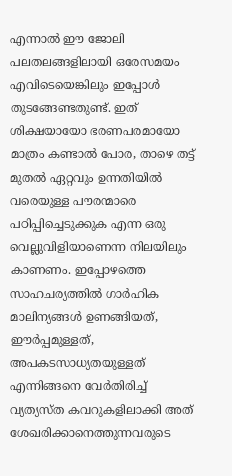എന്നാല്‍ ഈ ജോലി പലതലങ്ങളിലായി ഒരേസമയം എവിടെയെങ്കിലും ഇപ്പോള്‍ തുടങ്ങേണ്ടതുണ്ട്. ഇത് ശിക്ഷയായോ ഭരണപരമായോ മാത്രം കണ്ടാല്‍ പോര, താഴെ തട്ട് മുതല്‍ ഏറ്റവും ഉന്നതിയില്‍ വരെയുള്ള പൗരന്മാരെ പഠിപ്പിച്ചെടുക്കുക എന്ന ഒരു വെല്ലുവിളിയാണെന്ന നിലയിലും കാണണം. ഇപ്പോഴത്തെ സാഹചര്യത്തില്‍ ഗാര്‍ഹിക മാലിന്യങ്ങള്‍ ഉണങ്ങിയത്, ഈര്‍പ്പമുള്ളത്, അപകടസാധ്യതയുള്ളത് എന്നിങ്ങനെ വേര്‍തിരിച്ച് വ്യത്യസ്ത കവറുകളിലാക്കി അത് ശേഖരിക്കാനെത്തുന്നവരുടെ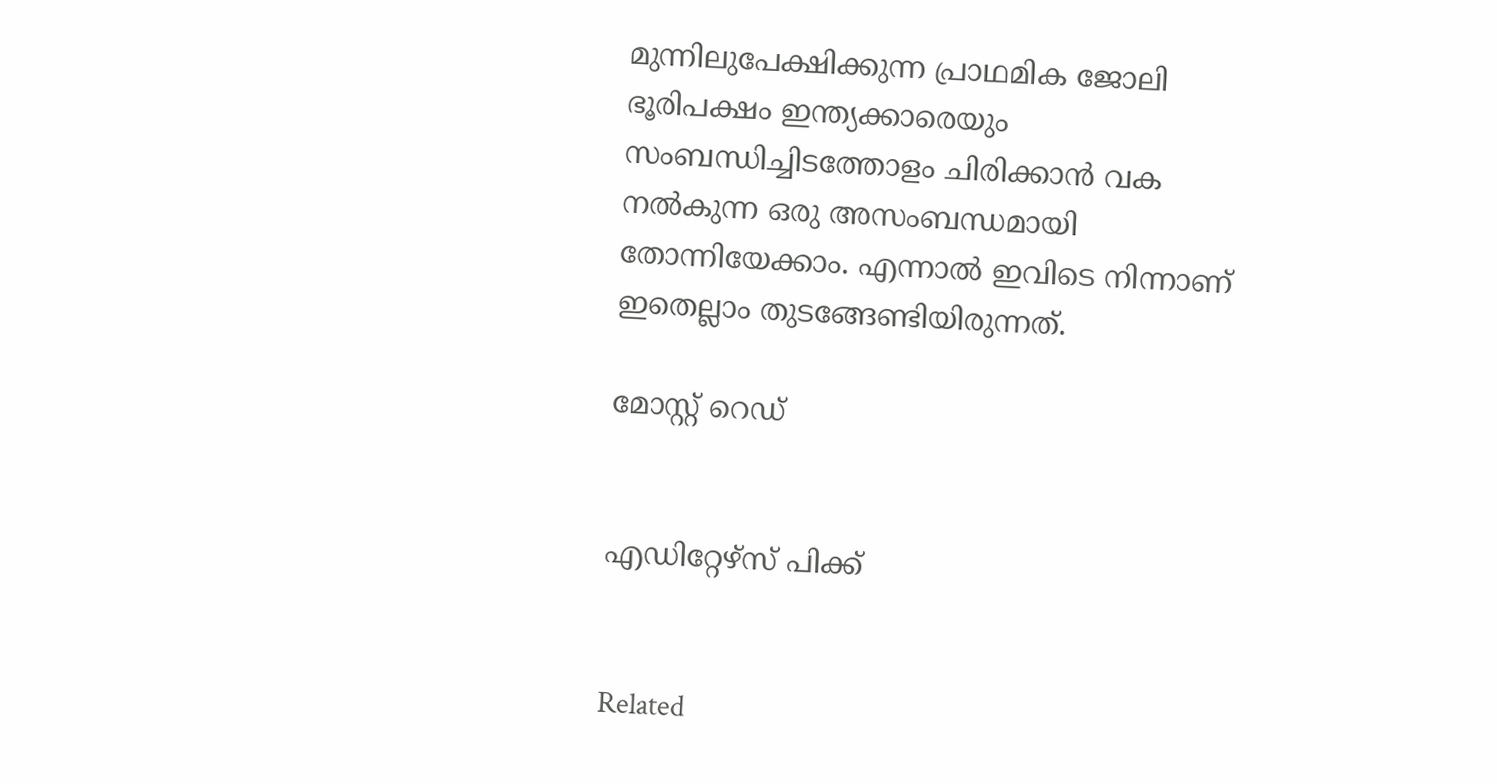മുന്നിലുപേക്ഷിക്കുന്ന പ്രാഥമിക ജോലി ഭൂരിപക്ഷം ഇന്ത്യക്കാരെയും സംബന്ധിച്ചിടത്തോളം ചിരിക്കാന്‍ വക നല്‍കുന്ന ഒരു അസംബന്ധമായി തോന്നിയേക്കാം. എന്നാല്‍ ഇവിടെ നിന്നാണ് ഇതെല്ലാം തുടങ്ങേണ്ടിയിരുന്നത്.

മോസ്റ്റ് റെഡ്


എഡിറ്റേഴ്സ് പിക്ക്


Related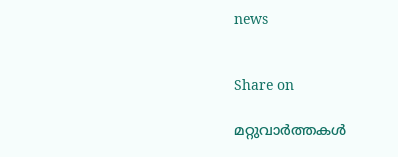news


Share on

മറ്റുവാര്‍ത്തകള്‍